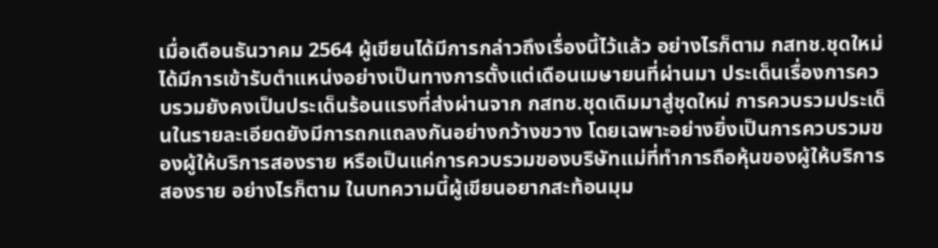เมื่อเดือนธันวาคม 2564 ผู้เขียนได้มีการกล่าวถึงเรื่องนี้ไว้แล้ว อย่างไรก็ตาม กสทช.ชุดใหม่ได้มีการเข้ารับตำแหน่งอย่างเป็นทางการตั้งแต่เดือนเมษายนที่ผ่านมา ประเด็นเรื่องการควบรวมยังคงเป็นประเด็นร้อนแรงที่ส่งผ่านจาก กสทช.ชุดเดิมมาสู่ชุดใหม่ การควบรวมประเด็นในรายละเอียดยังมีการถกแถลงกันอย่างกว้างขวาง โดยเฉพาะอย่างยิ่งเป็นการควบรวมของผู้ให้บริการสองราย หรือเป็นแค่การควบรวมของบริษัทแม่ที่ทำการถือหุ้นของผู้ให้บริการสองราย อย่างไรก็ตาม ในบทความนี้ผู้เขียนอยากสะท้อนมุม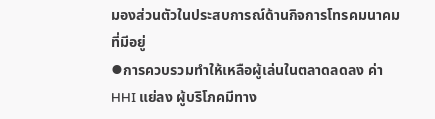มองส่วนตัวในประสบการณ์ด้านกิจการโทรคมนาคมที่มีอยู่
⦁การควบรวมทำให้เหลือผู้เล่นในตลาดลดลง ค่า HHI แย่ลง ผู้บริโภคมีทาง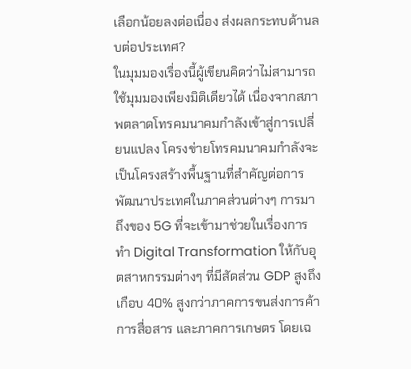เลือกน้อยลงต่อเนื่อง ส่งผลกระทบด้านลบต่อประเทศ?
ในมุมมองเรื่องนี้ผู้เขียนคิดว่าไม่สามารถใช้มุมมองเพียงมิติเดียวได้ เนื่องจากสภาพตลาดโทรคมนาคมกำลังเข้าสู่การเปลี่ยนแปลง โครงข่ายโทรคมนาคมกำลังจะเป็นโครงสร้างพื้นฐานที่สำคัญต่อการพัฒนาประเทศในภาคส่วนต่างๆ การมาถึงของ 5G ที่จะเข้ามาช่วยในเรื่องการทำ Digital Transformation ให้กับอุตสาหกรรมต่างๆ ที่มีสัดส่วน GDP สูงถึงเกือบ 40% สูงกว่าภาคการขนส่งการค้า การสื่อสาร และภาคการเกษตร โดยเฉ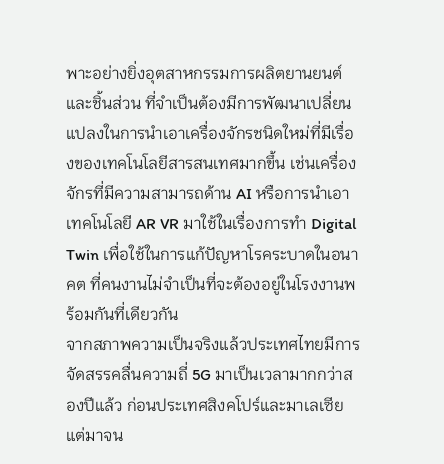พาะอย่างยิ่งอุตสาหกรรมการผลิตยานยนต์และชิ้นส่วน ที่จำเป็นต้องมีการพัฒนาเปลี่ยนแปลงในการนำเอาเครื่องจักรชนิดใหม่ที่มีเรื่องของเทคโนโลยีสารสนเทศมากขึ้น เช่นเครื่องจักรที่มีความสามารถด้าน AI หรือการนำเอาเทคโนโลยี AR VR มาใช้ในเรื่องการทำ Digital Twin เพื่อใช้ในการแก้ปัญหาโรคระบาดในอนาคต ที่คนงานไม่จำเป็นที่จะต้องอยู่ในโรงงานพร้อมกันที่เดียวกัน
จากสภาพความเป็นจริงแล้วประเทศไทยมีการจัดสรรคลื่นความถี่ 5G มาเป็นเวลามากกว่าสองปีแล้ว ก่อนประเทศสิงคโปร์และมาเลเซีย แต่มาจน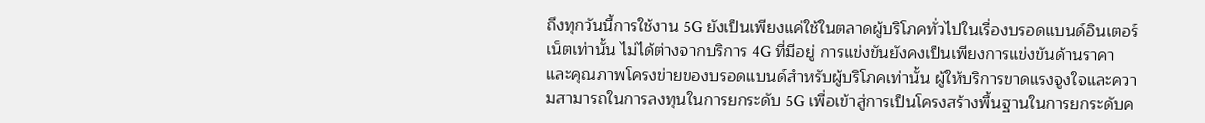ถึงทุกวันนี้การใช้งาน 5G ยังเป็นเพียงแค่ใช้ในตลาดผู้บริโภคทั่วไปในเรื่องบรอดแบนด์อินเตอร์เน็ตเท่านั้น ไม่ได้ต่างจากบริการ 4G ที่มีอยู่ การแข่งขันยังคงเป็นเพียงการแข่งขันด้านราคา และคุณภาพโครงข่ายของบรอดแบนด์สำหรับผู้บริโภคเท่านั้น ผู้ให้บริการขาดแรงจูงใจและความสามารถในการลงทุนในการยกระดับ 5G เพื่อเข้าสู่การเป็นโครงสร้างพื้นฐานในการยกระดับค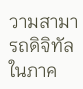วามสามารถดิจิทัลในภาค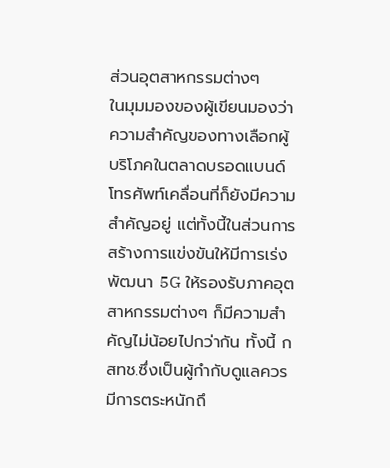ส่วนอุตสาหกรรมต่างๆ
ในมุมมองของผู้เขียนมองว่าความสำคัญของทางเลือกผู้บริโภคในตลาดบรอดแบนด์โทรศัพท์เคลื่อนที่ก็ยังมีความสำคัญอยู่ แต่ทั้งนี้ในส่วนการสร้างการแข่งขันให้มีการเร่งพัฒนา 5G ให้รองรับภาคอุตสาหกรรมต่างๆ ก็มีความสำคัญไม่น้อยไปกว่ากัน ทั้งนี้ กสทช.ซึ่งเป็นผู้กำกับดูแลควรมีการตระหนักถึ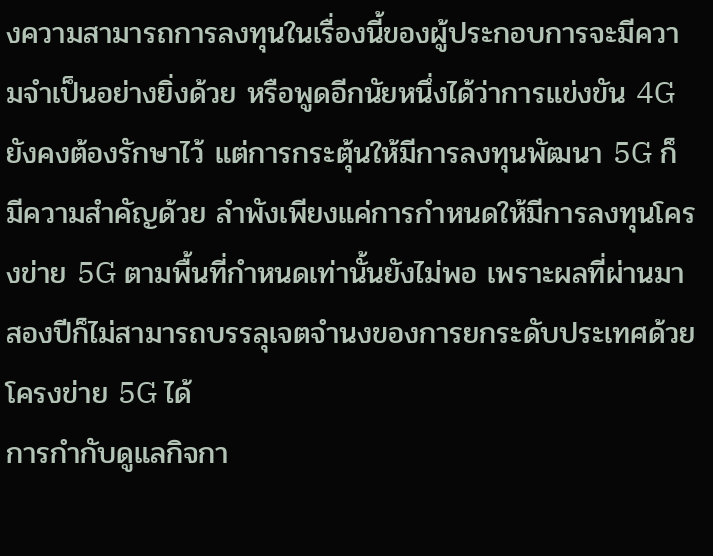งความสามารถการลงทุนในเรื่องนี้ของผู้ประกอบการจะมีความจำเป็นอย่างยิ่งด้วย หรือพูดอีกนัยหนึ่งได้ว่าการแข่งขัน 4G ยังคงต้องรักษาไว้ แต่การกระตุ้นให้มีการลงทุนพัฒนา 5G ก็มีความสำคัญด้วย ลำพังเพียงแค่การกำหนดให้มีการลงทุนโครงข่าย 5G ตามพื้นที่กำหนดเท่านั้นยังไม่พอ เพราะผลที่ผ่านมาสองปีก็ไม่สามารถบรรลุเจตจำนงของการยกระดับประเทศด้วยโครงข่าย 5G ได้
การกำกับดูแลกิจกา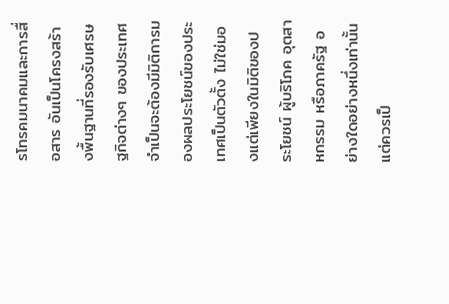รโทรคมนาคมและการสื่อสาร อันเป็นโครงสร้างพื้นฐานที่รองรับเศรษฐกิจต่างๆ ของประเทศ จำเป็นจะต้องมีมิติการมองผลประโยชน์ของประเทศเป็นตัวตั้ง ไม่ใช่มองแต่เพียงในมิติของประโยชน์ ผู้บริโภค อุตสาหกรรม หรือภาครัฐ อย่างใดอย่างหนึ่งเท่านั้น แต่ควรเป็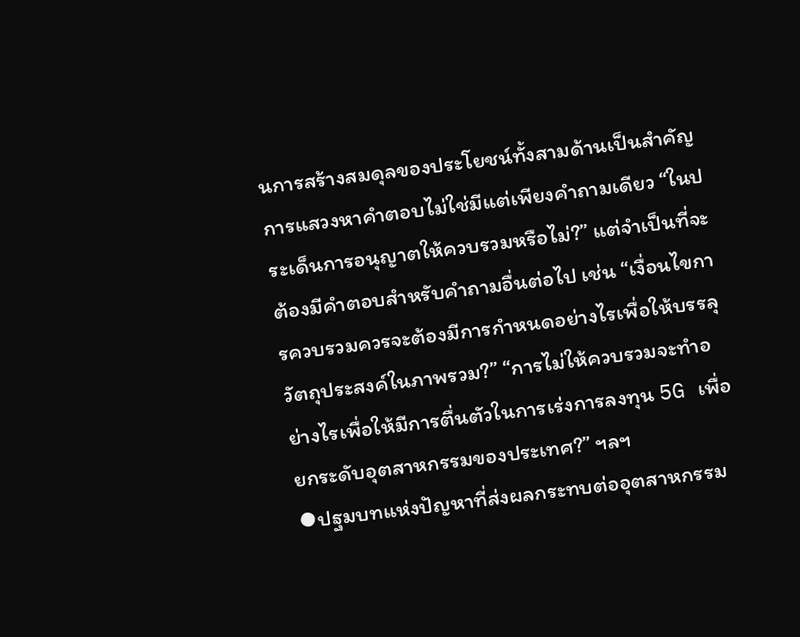นการสร้างสมดุลของประโยชน์ทั้งสามด้านเป็นสำคัญ การแสวงหาคำตอบไม่ใช่มีแต่เพียงคำถามเดียว “ในประเด็นการอนุญาตให้ควบรวมหรือไม่?” แต่จำเป็นที่จะต้องมีคำตอบสำหรับคำถามอื่นต่อไป เช่น “เงื่อนไขการควบรวมควรจะต้องมีการกำหนดอย่างไรเพื่อให้บรรลุวัตถุประสงค์ในภาพรวม?” “การไม่ให้ควบรวมจะทำอย่างไรเพื่อให้มีการตื่นตัวในการเร่งการลงทุน 5G เพื่อยกระดับอุตสาหกรรมของประเทศ?” ฯลฯ
⦁ปฐมบทแห่งปัญหาที่ส่งผลกระทบต่ออุตสาหกรรม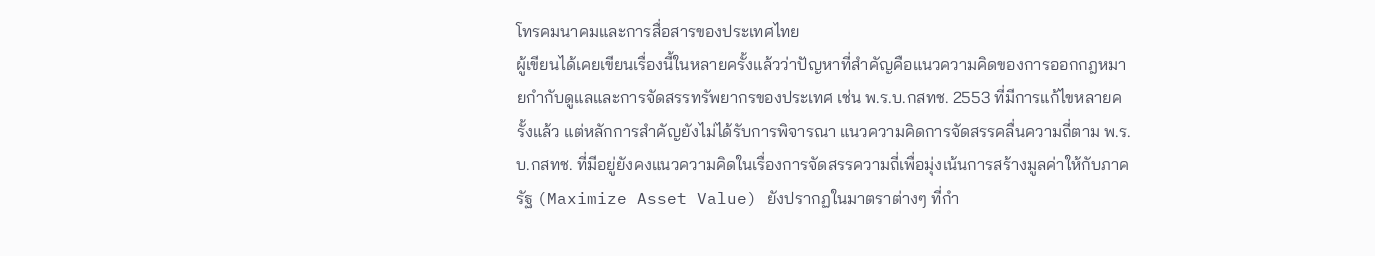โทรคมนาคมและการสื่อสารของประเทศไทย
ผู้เขียนได้เคยเขียนเรื่องนี้ในหลายครั้งแล้วว่าปัญหาที่สำคัญคือแนวความคิดของการออกกฎหมายกำกับดูแลและการจัดสรรทรัพยากรของประเทศ เช่น พ.ร.บ.กสทช. 2553 ที่มีการแก้ไขหลายครั้งแล้ว แต่หลักการสำคัญยังไม่ได้รับการพิจารณา แนวความคิดการจัดสรรคลื่นความถี่ตาม พ.ร.บ.กสทช. ที่มีอยู่ยังคงแนวความคิดในเรื่องการจัดสรรความถี่เพื่อมุ่งเน้นการสร้างมูลค่าให้กับภาครัฐ (Maximize Asset Value) ยังปรากฏในมาตราต่างๆ ที่กำ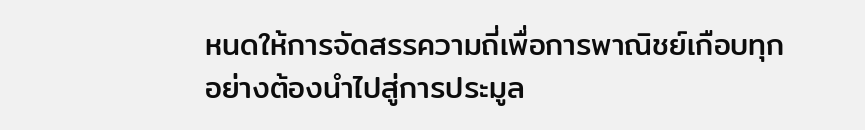หนดให้การจัดสรรความถี่เพื่อการพาณิชย์เกือบทุกอย่างต้องนำไปสู่การประมูล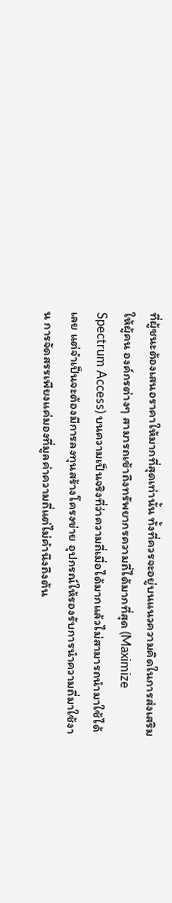ที่ผู้ชนะต้องเสนอราคาให้มากที่สุดเท่านั้น ทั้งที่ควรจะอยู่บนแนวความคิดในการส่งเสริมให้ผู้คน องค์กรต่างๆ สามารถเข้าถึงทรัพยากรความถี่ได้มากที่สุด (Maximize Spectrum Access) บนความเป็นจริงที่ว่าความถี่เมื่อได้มากแล้วไม่สามารถนำมาใช้ได้เลย แต่จำเป็นจะต้องมีการลงทุนสร้างโครงข่าย อุปกรณ์ให้รองรับการนำความถี่มาใช้งาน การจัดสรรเพียงแค่มองที่มูลค่าความถี่แต่ไม่คำนึงถึงต้น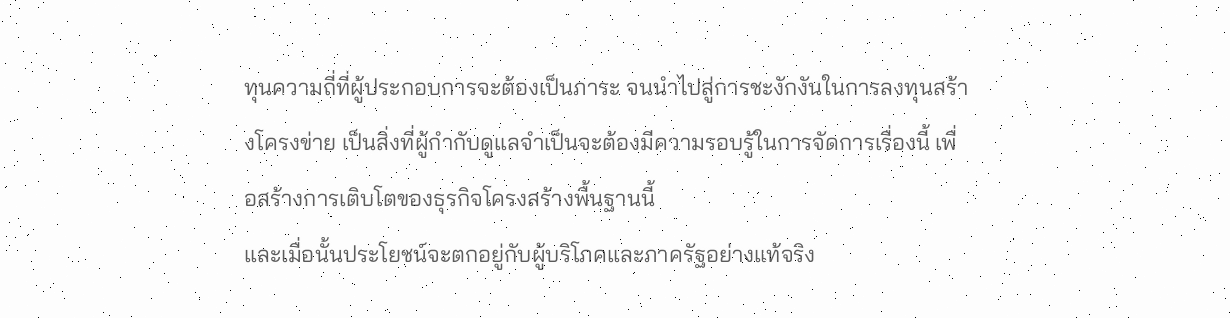ทุนความถี่ที่ผู้ประกอบการจะต้องเป็นภาระ จนนำไปสู่การชะงักงันในการลงทุนสร้างโครงข่าย เป็นสิ่งที่ผู้กำกับดูแลจำเป็นจะต้องมีความรอบรู้ในการจัดการเรื่องนี้ เพื่อสร้างการเติบโตของธุรกิจโครงสร้างพื้นฐานนี้
และเมื่อนั้นประโยชน์จะตกอยู่กับผู้บริโภคและภาครัฐอย่างแท้จริง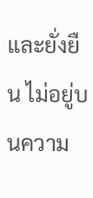และยั่งยืน ไม่อยู่บนความ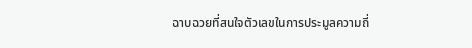ฉาบฉวยที่สนใจตัวเลขในการประมูลความถี่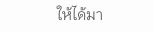ให้ได้มา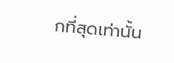กที่สุดเท่านั้น